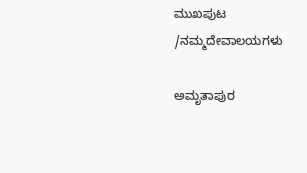ಮುಖಪುಟ /ನಮ್ಮದೇವಾಲಯಗಳು

ಅಮೃತಾಪುರ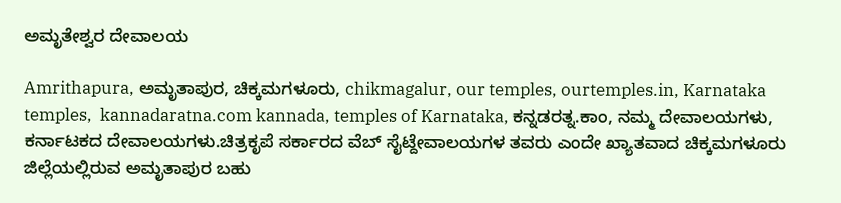ಅಮೃತೇಶ್ವರ ದೇವಾಲಯ

Amrithapura, ಅಮೃತಾಪುರ, ಚಿಕ್ಕಮಗಳೂರು, chikmagalur, our temples, ourtemples.in, Karnataka temples,  kannadaratna.com kannada, temples of Karnataka, ಕನ್ನಡರತ್ನ.ಕಾಂ, ನಮ್ಮ ದೇವಾಲಯಗಳು, ಕರ್ನಾಟಕದ ದೇವಾಲಯಗಳು.ಚಿತ್ರಕೃಪೆ ಸರ್ಕಾರದ ವೆಬ್ ಸೈಟ್ದೇವಾಲಯಗಳ ತವರು ಎಂದೇ ಖ್ಯಾತವಾದ ಚಿಕ್ಕಮಗಳೂರು ಜಿಲ್ಲೆಯಲ್ಲಿರುವ ಅಮೃತಾಪುರ ಬಹು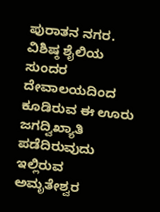ಪುರಾತನ ನಗರ. ವಿಶಿಷ್ಠ ಶೈಲಿಯ ಸುಂದರ ದೇವಾಲಯದಿಂದ ಕೂಡಿರುವ ಈ ಊರು ಜಗದ್ವಿಖ್ಯಾತಿ ಪಡೆದಿರುವುದು ಇಲ್ಲಿರುವ ಅಮೃತೇಶ್ವರ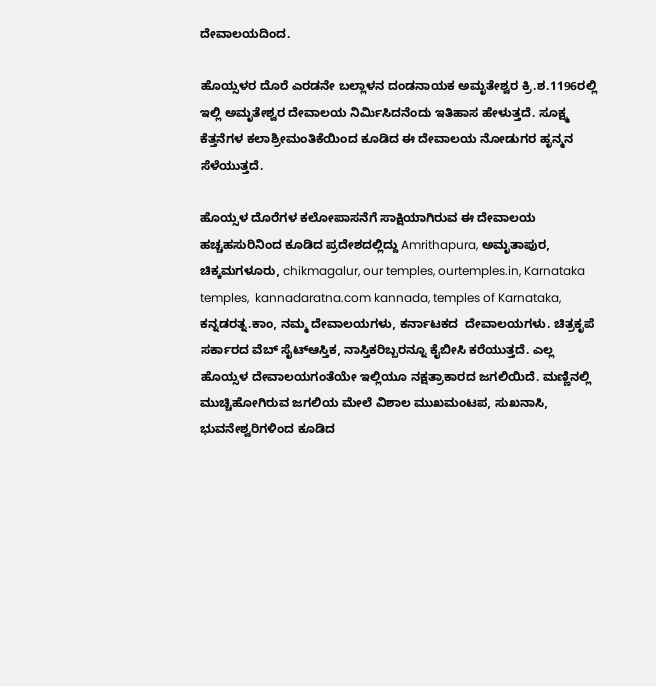ದೇವಾಲಯದಿಂದ.

ಹೊಯ್ಸಳರ ದೊರೆ ಎರಡನೇ ಬಲ್ಲಾಳನ ದಂಡನಾಯಕ ಅಮೃತೇಶ್ವರ ಕ್ರಿ.ಶ.1196ರಲ್ಲಿ ಇಲ್ಲಿ ಅಮೃತೇಶ್ವರ ದೇವಾಲಯ ನಿರ್ಮಿಸಿದನೆಂದು ಇತಿಹಾಸ ಹೇಳುತ್ತದೆ. ಸೂಕ್ಷ್ಮ ಕೆತ್ತನೆಗಳ ಕಲಾಶ್ರೀಮಂತಿಕೆಯಿಂದ ಕೂಡಿದ ಈ ದೇವಾಲಯ ನೋಡುಗರ ಹೃನ್ಮನ ಸೆಳೆಯುತ್ತದೆ.

ಹೊಯ್ಸಳ ದೊರೆಗಳ ಕಲೋಪಾಸನೆಗೆ ಸಾಕ್ಷಿಯಾಗಿರುವ ಈ ದೇವಾಲಯ ಹಚ್ಚಹಸುರಿನಿಂದ ಕೂಡಿದ ಪ್ರದೇಶದಲ್ಲಿದ್ದು Amrithapura, ಅಮೃತಾಪುರ, ಚಿಕ್ಕಮಗಳೂರು, chikmagalur, our temples, ourtemples.in, Karnataka temples,  kannadaratna.com kannada, temples of Karnataka, ಕನ್ನಡರತ್ನ.ಕಾಂ, ನಮ್ಮ ದೇವಾಲಯಗಳು, ಕರ್ನಾಟಕದ  ದೇವಾಲಯಗಳು. ಚಿತ್ರಕೃಪೆ ಸರ್ಕಾರದ ವೆಬ್ ಸೈಟ್ಆಸ್ತಿಕ, ನಾಸ್ತಿಕರಿಬ್ಬರನ್ನೂ ಕೈಬೀಸಿ ಕರೆಯುತ್ತದೆ. ಎಲ್ಲ ಹೊಯ್ಸಳ ದೇವಾಲಯಗಂತೆಯೇ ಇಲ್ಲಿಯೂ ನಕ್ಷತ್ರಾಕಾರದ ಜಗಲಿಯಿದೆ. ಮಣ್ಣಿನಲ್ಲಿ ಮುಚ್ಚಿಹೋಗಿರುವ ಜಗಲಿಯ ಮೇಲೆ ವಿಶಾಲ ಮುಖಮಂಟಪ, ಸುಖನಾಸಿ, ಭುವನೇಶ್ವರಿಗಳಿಂದ ಕೂಡಿದ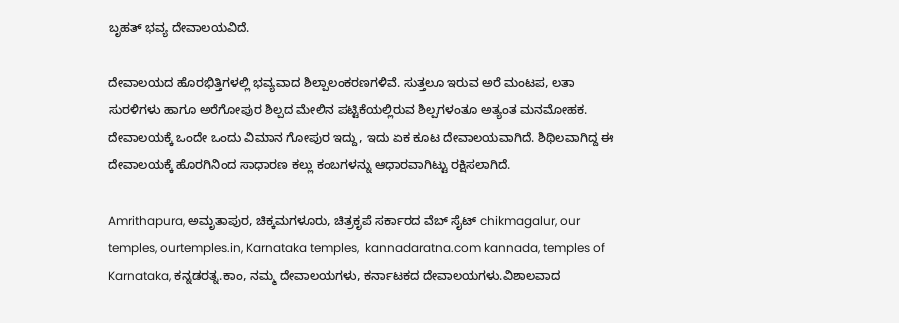ಬೃಹತ್ ಭವ್ಯ ದೇವಾಲಯವಿದೆ.

ದೇವಾಲಯದ ಹೊರಭಿತ್ತಿಗಳಲ್ಲಿ ಭವ್ಯವಾದ ಶಿಲ್ಪಾಲಂಕರಣಗಳಿವೆ. ಸುತ್ತಲೂ ಇರುವ ಅರೆ ಮಂಟಪ, ಲತಾ ಸುರಳಿಗಳು ಹಾಗೂ ಅರೆಗೋಪುರ ಶಿಲ್ಪದ ಮೇಲಿನ ಪಟ್ಟಿಕೆಯಲ್ಲಿರುವ ಶಿಲ್ಪಗಳಂತೂ ಅತ್ಯಂತ ಮನಮೋಹಕ. ದೇವಾಲಯಕ್ಕೆ ಒಂದೇ ಒಂದು ವಿಮಾನ ಗೋಪುರ ಇದ್ದು, ಇದು ಏಕ ಕೂಟ ದೇವಾಲಯವಾಗಿದೆ. ಶಿಥಿಲವಾಗಿದ್ದ ಈ ದೇವಾಲಯಕ್ಕೆ ಹೊರಗಿನಿಂದ ಸಾಧಾರಣ ಕಲ್ಲು ಕಂಬಗಳನ್ನು ಆಧಾರವಾಗಿಟ್ಟು ರಕ್ಷಿಸಲಾಗಿದೆ.

Amrithapura, ಅಮೃತಾಪುರ, ಚಿಕ್ಕಮಗಳೂರು, ಚಿತ್ರಕೃಪೆ ಸರ್ಕಾರದ ವೆಬ್ ಸೈಟ್ chikmagalur, our temples, ourtemples.in, Karnataka temples,  kannadaratna.com kannada, temples of Karnataka, ಕನ್ನಡರತ್ನ.ಕಾಂ, ನಮ್ಮ ದೇವಾಲಯಗಳು, ಕರ್ನಾಟಕದ ದೇವಾಲಯಗಳು.ವಿಶಾಲವಾದ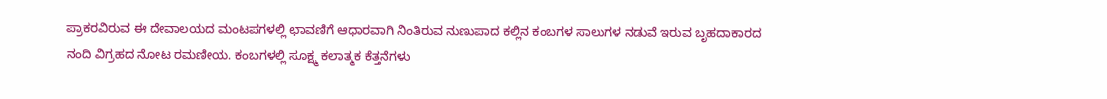ಪ್ರಾಕರವಿರುವ ಈ ದೇವಾಲಯದ ಮಂಟಪಗಳಲ್ಲಿ ಛಾವಣಿಗೆ ಆಧಾರವಾಗಿ ನಿಂತಿರುವ ನುಣುಪಾದ ಕಲ್ಲಿನ ಕಂಬಗಳ ಸಾಲುಗಳ ನಡುವೆ ಇರುವ ಬೃಹದಾಕಾರದ ನಂದಿ ವಿಗ್ರಹದ ನೋಟ ರಮಣೀಯ. ಕಂಬಗಳಲ್ಲಿ ಸೂಕ್ಷ್ಮ ಕಲಾತ್ಮಕ ಕೆತ್ತನೆಗಳು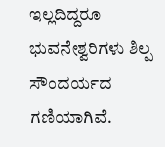ಇಲ್ಲದಿದ್ದರೂ ಭುವನೇಶ್ವರಿಗಳು ಶಿಲ್ಪ ಸೌಂದರ್ಯದ ಗಣಿಯಾಗಿವೆ.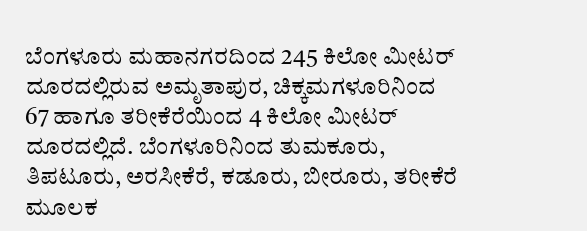ಬೆಂಗಳೂರು ಮಹಾನಗರದಿಂದ 245 ಕಿಲೋ ಮೀಟರ್ ದೂರದಲ್ಲಿರುವ ಅಮೃತಾಪುರ, ಚಿಕ್ಕಮಗಳೂರಿನಿಂದ 67 ಹಾಗೂ ತರೀಕೆರೆಯಿಂದ 4 ಕಿಲೋ ಮೀಟರ್ ದೂರದಲ್ಲಿದೆ. ಬೆಂಗಳೂರಿನಿಂದ ತುಮಕೂರು, ತಿಪಟೂರು, ಅರಸೀಕೆರೆ, ಕಡೂರು, ಬೀರೂರು, ತರೀಕೆರೆ ಮೂಲಕ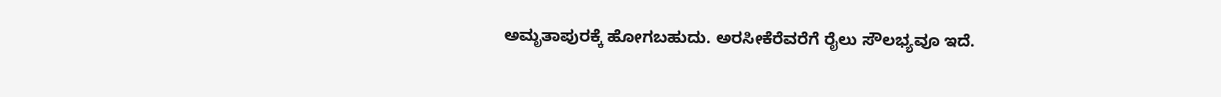ಅಮೃತಾಪುರಕ್ಕೆ ಹೋಗಬಹುದು. ಅರಸೀಕೆರೆವರೆಗೆ ರೈಲು ಸೌಲಭ್ಯವೂ ಇದೆ.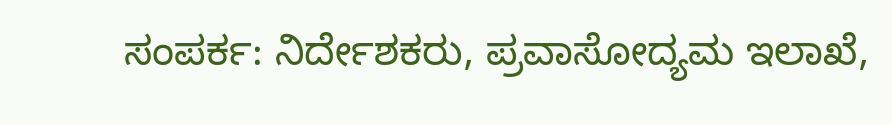ಸಂಪರ್ಕ: ನಿರ್ದೇಶಕರು, ಪ್ರವಾಸೋದ್ಯಮ ಇಲಾಖೆ,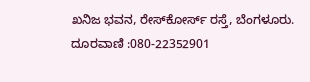ಖನಿಜ ಭವನ, ರೇಸ್‌ಕೋರ್ಸ್ ರಸ್ತೆ, ಬೆಂಗಳೂರು. ದೂರವಾಣಿ :080-22352901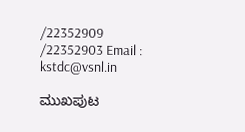/22352909 /22352903 Email : kstdc@vsnl.in

ಮುಖಪುಟ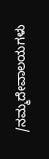/ನಮ್ಮದೇವಾಲಯಗಳು